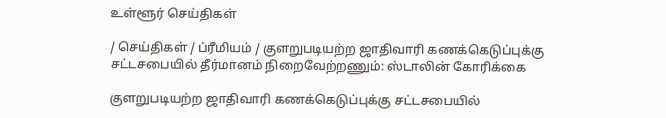உள்ளூர் செய்திகள்

/ செய்திகள் / ப்ரீமியம் / குளறுபடியற்ற ஜாதிவாரி கணக்கெடுப்புக்கு சட்டசபையில் தீர்மானம் நிறைவேற்றணும்: ஸ்டாலின் கோரிக்கை

குளறுபடியற்ற ஜாதிவாரி கணக்கெடுப்புக்கு சட்டசபையில்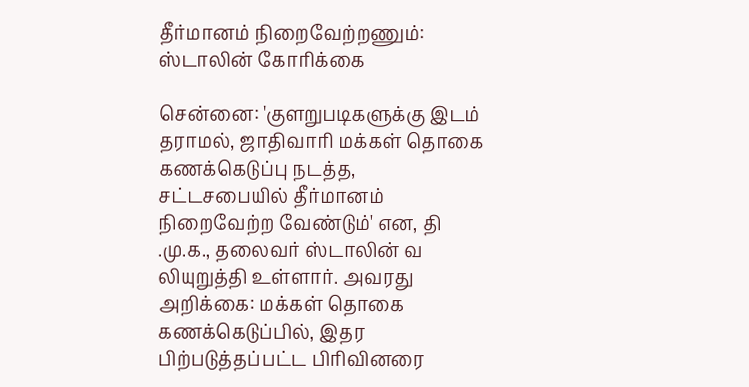தீர்மானம் நிறைவேற்றணும்: ஸ்டாலின் கோரிக்கை

சென்னை: 'குளறுபடிகளுக்கு இடம் தராமல், ஜாதிவாரி மக்கள் தொகை கணக்கெடுப்பு நடத்த, சட்டசபையில் தீர்மானம் நிறைவேற்ற வேண்டும்' என, தி .மு.க., தலைவர் ஸ்டாலின் வ லியுறுத்தி உள்ளார். அவரது அறிக்கை: மக்கள் தொகை கணக்கெடுப்பில், இதர பிற்படுத்தப்பட்ட பிரிவினரை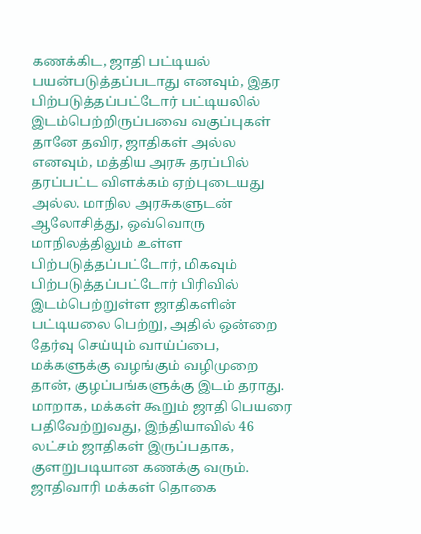கணக்கிட, ஜாதி பட்டியல் பயன்படுத்தப்படாது எனவும், இதர பிற்படுத்தப்பட்டோர் பட்டியலில் இடம்பெற்றிருப்பவை வகுப்புகள் தானே தவிர, ஜாதிகள் அல்ல எனவும், மத்திய அரசு தரப்பில் தரப்பட்ட விளக்கம் ஏற்புடையது அல்ல. மாநில அரசுகளுடன் ஆலோசித்து, ஒவ்வொரு மாநிலத்திலும் உள்ள பிற்படுத்தப்பட்டோர், மிகவும் பிற்படுத்தப்பட்டோர் பிரிவில் இடம்பெற்றுள்ள ஜாதிகளின் பட்டியலை பெற்று, அதில் ஒன்றை தேர்வு செய்யும் வாய்ப்பை, மக்களுக்கு வழங்கும் வழிமுறை தான், குழப்பங்களுக்கு இடம் தராது. மாறாக, மக்கள் கூறும் ஜாதி பெயரை பதிவேற்றுவது, இந்தியாவில் 46 லட்சம் ஜாதிகள் இருப்பதாக, குளறுபடியான கணக்கு வரும். ஜாதிவாரி மக்கள் தொகை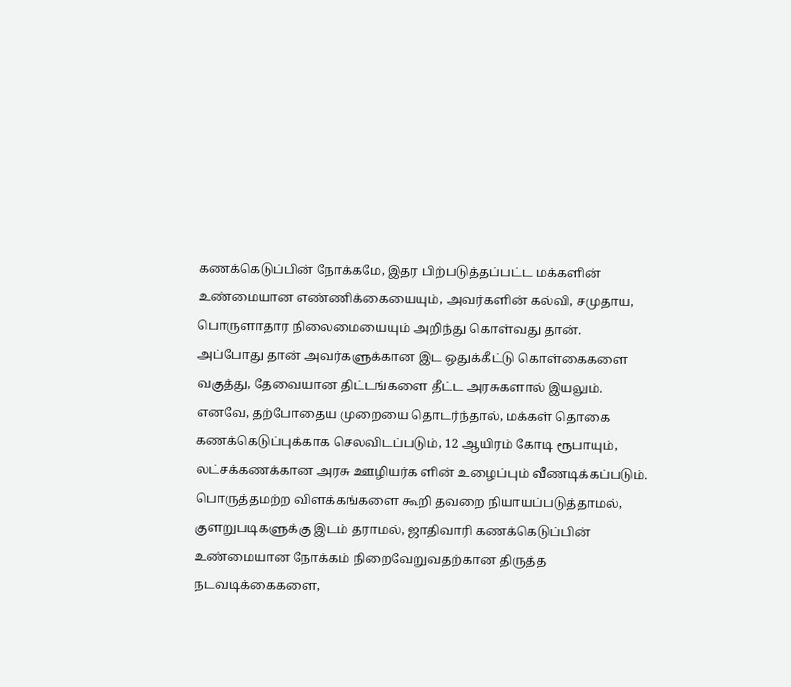கணக்கெடுப்பின் நோக்கமே, இதர பிற்படுத்தப்பட்ட மக்களின் உண்மையான எண்ணிக்கையையும், அவர்களின் கல்வி, சமுதாய, பொருளாதார நிலைமையையும் அறிந்து கொள்வது தான். அப்போது தான் அவர்களுக்கான இட ஒதுக்கீட்டு கொள்கைகளை வகுத்து, தேவையான திட்டங்களை தீட்ட அரசுகளால் இயலும். எனவே, தற்போதைய முறையை தொடர்ந்தால், மக்கள் தொகை கணக்கெடுப்புக்காக செலவிடப்படும், 12 ஆயிரம் கோடி ரூபாயும், லட்சக்கணக்கான அரசு ஊழியர்க ளின் உழைப்பும் வீணடிக்கப்படும். பொருத்தமற்ற விளக்கங்களை கூறி தவறை நியாயப்படுத்தாமல், குளறுபடிகளுக்கு இடம் தராமல், ஜாதிவாரி கணக்கெடுப்பின் உண்மையான நோக்கம் நிறைவேறுவதற்கான திருத்த நடவடிக்கைகளை,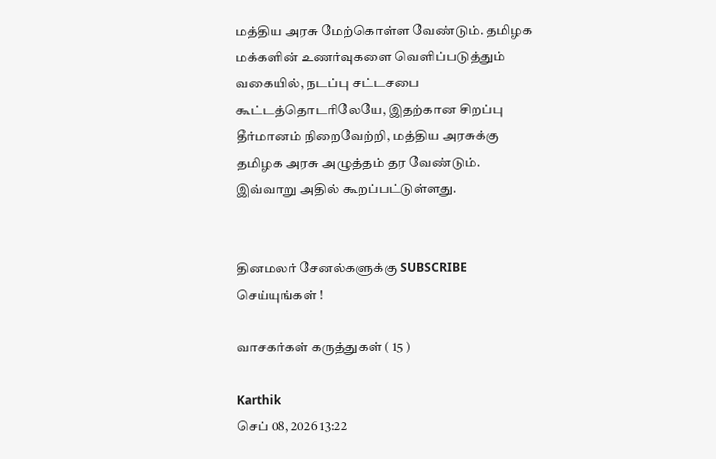மத்திய அரசு மேற்கொள்ள வேண்டும். தமிழக மக்களின் உணர்வுகளை வெளிப்படுத்தும் வகையில், நடப்பு சட்டசபை கூட்டத்தொடரிலேயே, இதற்கான சிறப்பு தீர்மானம் நிறைவேற்றி, மத்திய அரசுக்கு தமிழக அரசு அழுத்தம் தர வேண்டும். இவ்வாறு அதில் கூறப்பட்டுள்ளது.


தினமலர் சேனல்களுக்கு SUBSCRIBE செய்யுங்கள் !

வாசகர்கள் கருத்துகள் ( 15 )

Karthik
செப் 08, 2026 13:22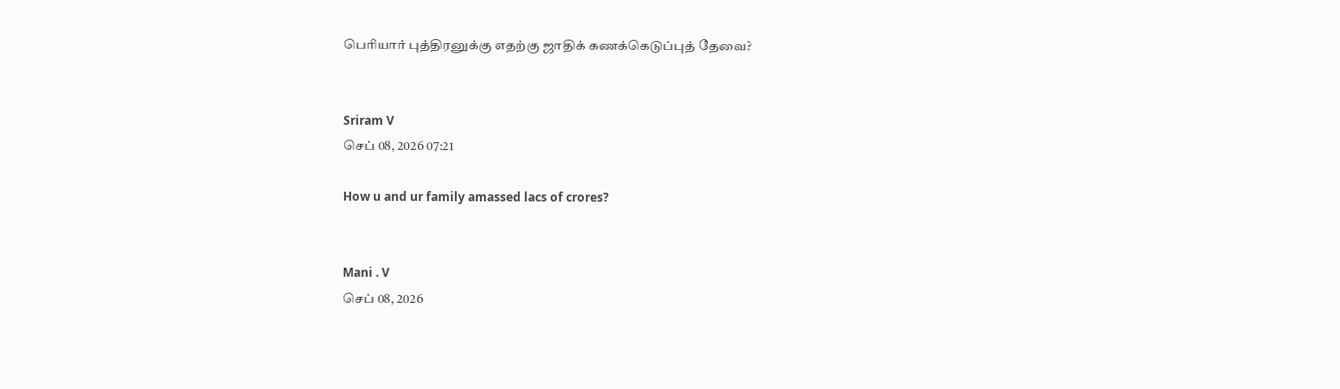பெரியார் புத்திரனுக்கு எதற்கு ஜாதிக் கணக்கெடுப்புத் தேவை?


Sriram V
செப் 08, 2026 07:21

How u and ur family amassed lacs of crores?


Mani . V
செப் 08, 2026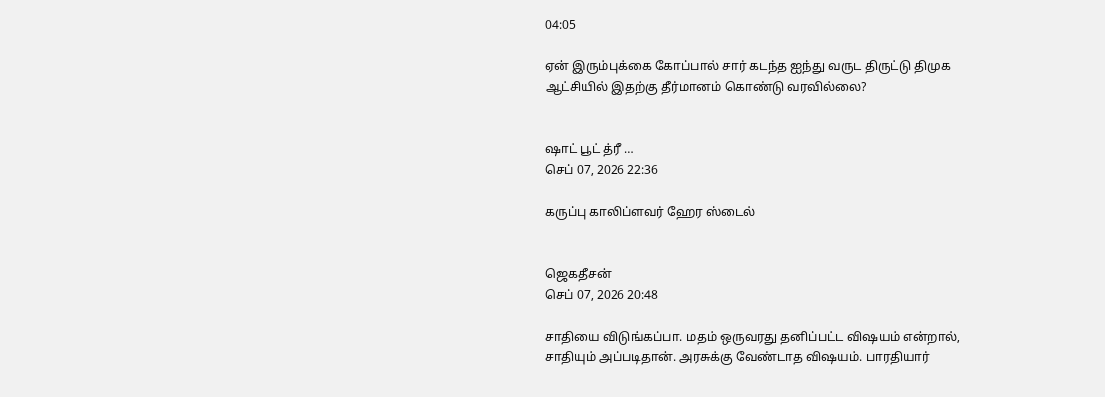04:05

ஏன் இரும்புக்கை கோப்பால் சார் கடந்த ஐந்து வருட திருட்டு திமுக ஆட்சியில் இதற்கு தீர்மானம் கொண்டு வரவில்லை?


ஷாட் பூட் த்ரீ …
செப் 07, 2026 22:36

கருப்பு காலிப்ளவர் ஹேர ஸ்டைல்


ஜெகதீசன்
செப் 07, 2026 20:48

சாதியை விடுங்கப்பா. மதம் ஒருவரது தனிப்பட்ட விஷயம் என்றால், சாதியும் அப்படிதான். அரசுக்கு வேண்டாத விஷயம். பாரதியார்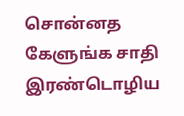சொன்னத கேளுங்க சாதி இரண்டொழிய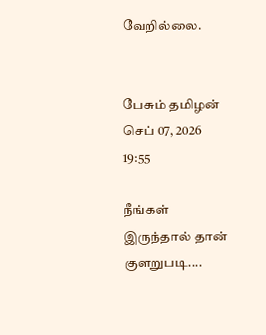வேறில்லை.


பேசும் தமிழன்
செப் 07, 2026 19:55

நீங்கள் இருந்தால் தான் குளறுபடி....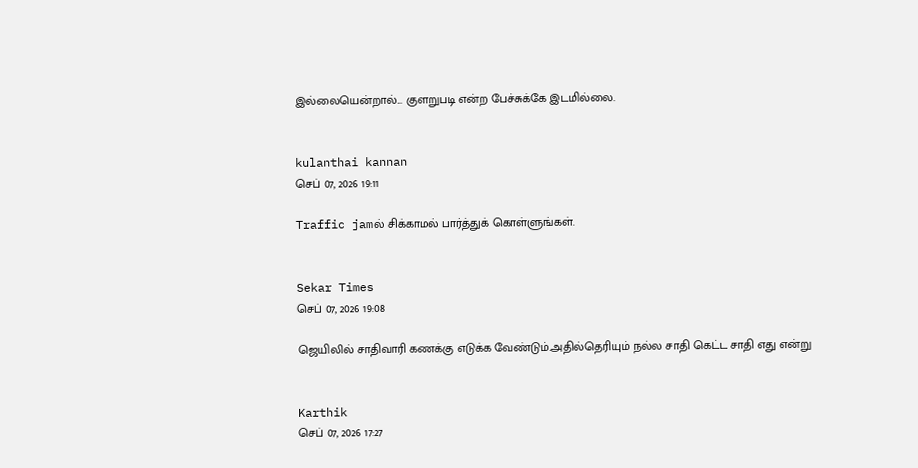இல்லையென்றால்... குளறுபடி என்ற பேச்சுக்கே இடமில்லை.


kulanthai kannan
செப் 07, 2026 19:11

Traffic jamல் சிக்காமல் பார்த்துக் கொள்ளுங்கள்.


Sekar Times
செப் 07, 2026 19:08

ஜெயிலில் சாதிவாரி கணக்கு எடுக்க வேண்டும்.அதில்தெரியும் நல்ல சாதி கெட்ட சாதி எது என்று


Karthik
செப் 07, 2026 17:27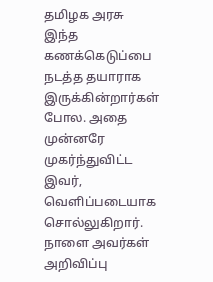தமிழக அரசு இந்த கணக்கெடுப்பை நடத்த தயாராக இருக்கின்றார்கள் போல. அதை முன்னரே முகர்ந்துவிட்ட இவர், வெளிப்படையாக சொல்லுகிறார். நாளை அவர்கள் அறிவிப்பு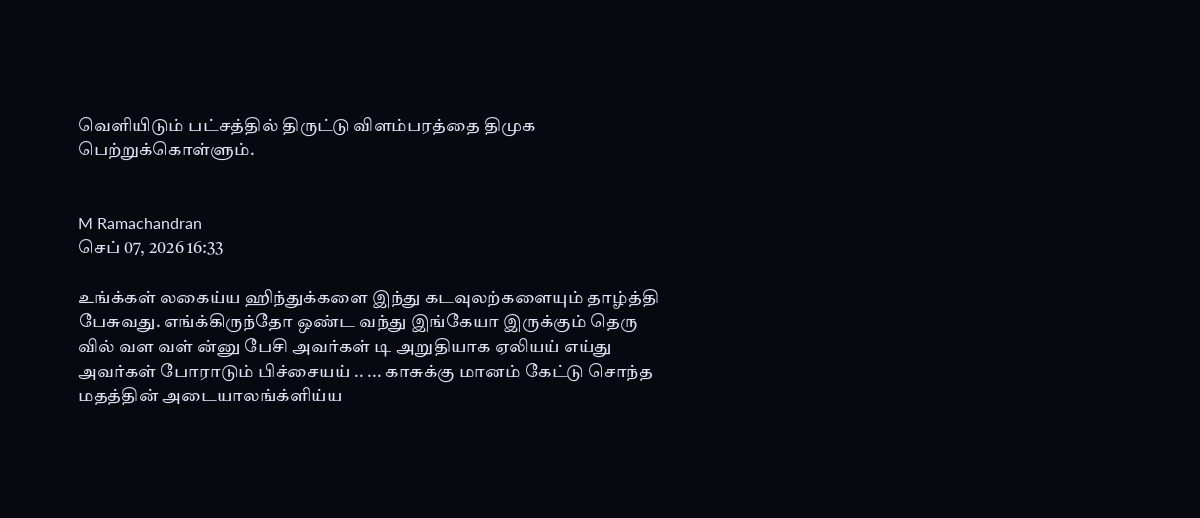வெளியிடும் பட்சத்தில் திருட்டு விளம்பரத்தை திமுக பெற்றுக்கொள்ளும்.


M Ramachandran
செப் 07, 2026 16:33

உங்க்கள் லகைய்ய ஹிந்துக்களை இந்து கடவுலற்களையும் தாழ்த்தி பேசுவது. எங்க்கிருந்தோ ஒண்ட வந்து இங்கேயா இருக்கும் தெரு வில் வள வள் ன்னு பேசி அவர்கள் டி அறுதியாக ஏலியய் எய்து அவர்கள் போராடும் பிச்சையய் .. ... காசுக்கு மானம் கேட்டு சொந்த மதத்தின் அடையாலங்க்ளிய்ய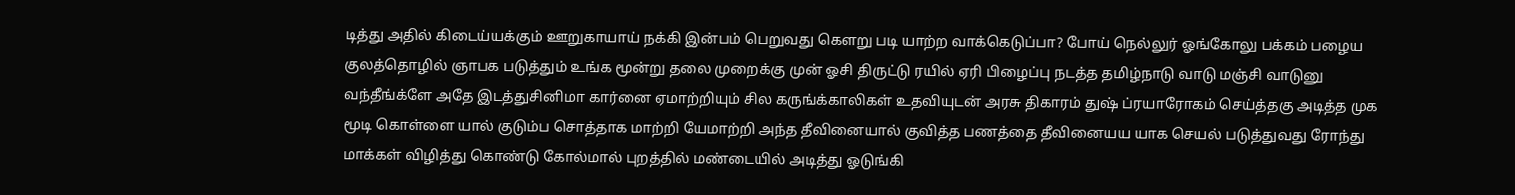டித்து அதில் கிடைய்யக்கும் ஊறுகாயாய் நக்கி இன்பம் பெறுவது கௌறு படி யாற்ற வாக்கெடுப்பா? போய் நெல்லுர் ஓங்கோலு பக்கம் பழைய குலத்தொழில் ஞாபக படுத்தும் உங்க மூன்று தலை முறைக்கு முன் ஓசி திருட்டு ரயில் ஏரி பிழைப்பு நடத்த தமிழ்நாடு வாடு மஞ்சி வாடுனு வந்தீங்க்ளே அதே இடத்துசினிமா கார்னை ஏமாற்றியும் சில கருங்க்காலிகள் உதவியுடன் அரசு திகாரம் துஷ் ப்ரயாரோகம் செய்த்தகு அடித்த முக மூடி கொள்ளை யால் குடும்ப சொத்தாக மாற்றி யேமாற்றி அந்த தீவினையால் குவித்த பணத்தை தீவினையய யாக செயல் படுத்துவது ரோந்து மாக்கள் விழித்து கொண்டு கோல்மால் புறத்தில் மண்டையில் அடித்து ஓடுங்கி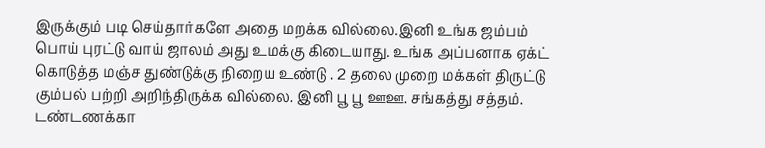இருக்கும் படி செய்தார்களே அதை மறக்க வில்லை.இனி உங்க ஜம்பம் பொய் புரட்டு வாய் ஜாலம் அது உமக்கு கிடையாது. உங்க அப்பனாக ஏக்ட் கொடுத்த மஞ்ச துண்டுக்கு நிறைய உண்டு . 2 தலை முறை மக்கள் திருட்டு கும்பல் பற்றி அறிந்திருக்க வில்லை. இனி பூ பூ ஊஊ. சங்கத்து சத்தம். டண்டணக்கா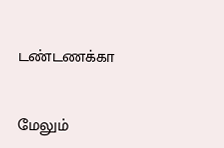டண்டணக்கா


மேலும்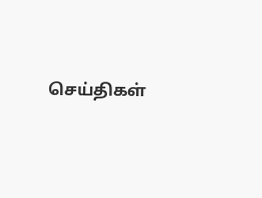செய்திகள்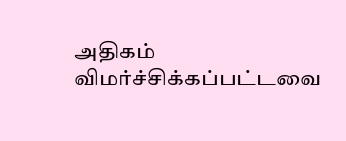அதிகம் விமர்ச்சிக்கப்பட்டவை